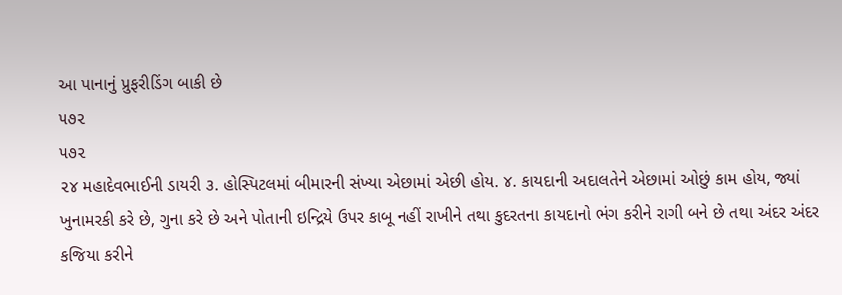આ પાનાનું પ્રુફરીડિંગ બાકી છે
૫૭૨
૫૭૨
૨૪ મહાદેવભાઈની ડાયરી ૩. હોસ્પિટલમાં બીમારની સંખ્યા એછામાં એછી હોય. ૪. કાયદાની અદાલતેને એછામાં ઓછું કામ હોય, જ્યાં ખુનામરકી કરે છે, ગુના કરે છે અને પોતાની ઇન્દ્રિયે ઉપર કાબૂ નહીં રાખીને તથા કુદરતના કાયદાનો ભંગ કરીને રાગી બને છે તથા અંદર અંદર કજિયા કરીને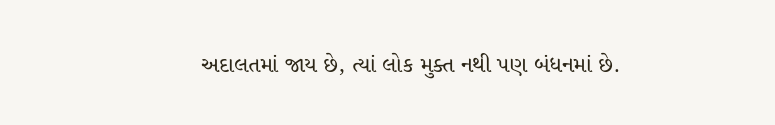અદાલતમાં જાય છે, ત્યાં લોક મુક્ત નથી પણ બંધનમાં છે.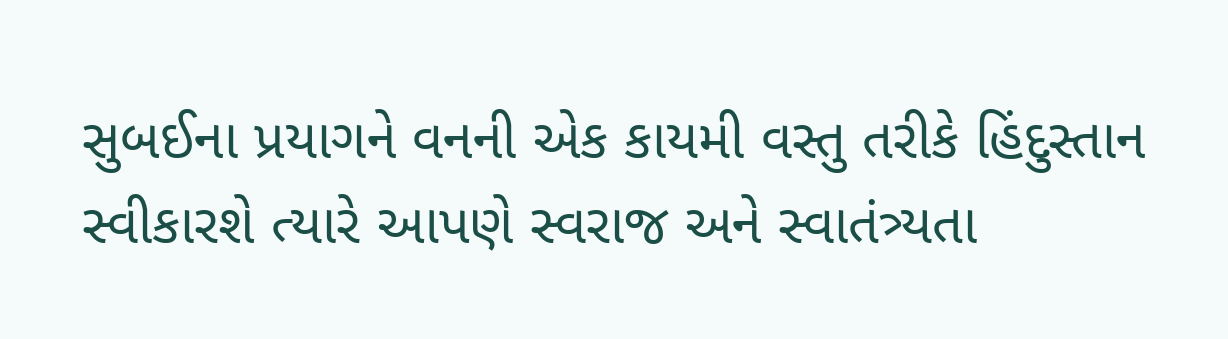સુબઈના પ્રયાગને વનની એક કાયમી વસ્તુ તરીકે હિંદુસ્તાન સ્વીકારશે ત્યારે આપણે સ્વરાજ અને સ્વાતંત્ર્યતા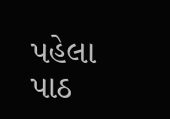પહેલા પાઠ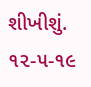શીખીશું. ૧૨-૫-૧૯